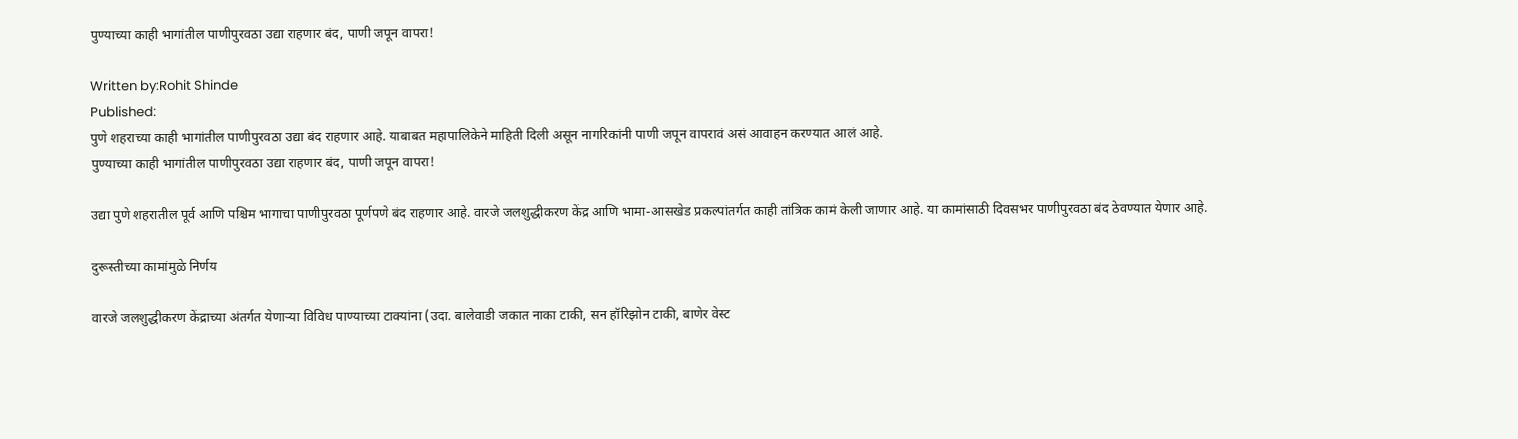पुण्याच्या काही भागांतील पाणीपुरवठा उद्या राहणार बंद, पाणी जपून वापरा!

Written by:Rohit Shinde
Published:
पुणे शहराच्या काही भागांतील पाणीपुरवठा उद्या बंद राहणार आहे. याबाबत महापालिकेने माहिती दिली असून नागरिकांनी पाणी जपून वापरावं असं आवाहन करण्यात आलं आहे.
पुण्याच्या काही भागांतील पाणीपुरवठा उद्या राहणार बंद, पाणी जपून वापरा!

उद्या पुणे शहरातील पूर्व आणि पश्चिम भागाचा पाणीपुरवठा पूर्णपणे बंद राहणार आहे. वारजे जलशुद्धीकरण केंद्र आणि भामा-आसखेड प्रकल्पांतर्गत काही तांत्रिक कामं केली जाणार आहे. या कामांसाठी दिवसभर पाणीपुरवठा बंद ठेवण्यात येणार आहे.

दुरूस्तीच्या कामांमुळे निर्णय

वारजे जलशुद्धीकरण केंद्राच्या अंतर्गत येणाऱ्या विविध पाण्याच्या टाक्यांना (उदा. बालेवाडी जकात नाका टाकी, सन हॉरिझोन टाकी, बाणेर वेस्ट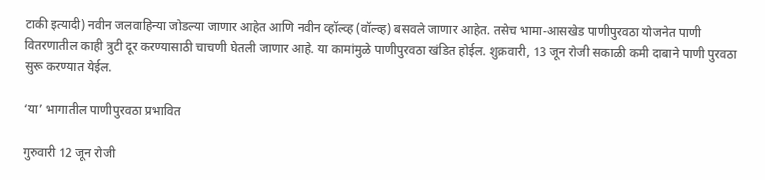टाकी इत्यादी) नवीन जलवाहिन्या जोडल्या जाणार आहेत आणि नवीन व्हॉल्व्ह (वॉल्व्ह) बसवले जाणार आहेत. तसेच भामा-आसखेड पाणीपुरवठा योजनेत पाणी वितरणातील काही त्रुटी दूर करण्यासाठी चाचणी घेतली जाणार आहे. या कामांमुळे पाणीपुरवठा खंडित होईल. शुक्रवारी, 13 जून रोजी सकाळी कमी दाबाने पाणी पुरवठा सुरू करण्यात येईल.

‘या’ भागातील पाणीपुरवठा प्रभावित

गुरुवारी 12 जून रोजी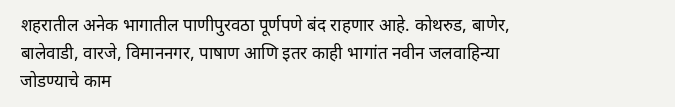शहरातील अनेक भागातील पाणीपुरवठा पूर्णपणे बंद राहणार आहे. कोथरुड, बाणेर, बालेवाडी, वारजे, विमाननगर, पाषाण आणि इतर काही भागांत नवीन जलवाहिन्या जोडण्याचे काम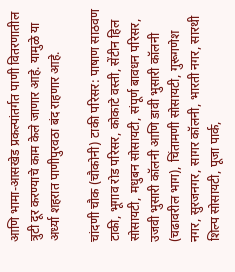आणि भामा-आसखेड प्रकल्पांतर्गत पाणी वितरणातील त्रुटी दूर करण्याचे काम केले जाणार आहे. यामुळे या अर्ध्या शहरात पाणीपुरवठा बंद राहणार आहे.

चांदणी चौक (चौकोनी) टाकी परिसर: पाषाण साठवण टाकी, भूगाव रोड परिसर, कोकाटे वस्ती, सेंटीन हिल सोसायटी, मधुबन सोसायटी, संपूर्ण बावधन परिसर, उजवी भुसारी कॉलनी आणि डावी भुसारी कॉलनी (चढावरील भाग), चिंतामणी सोसायटी, गुरूगणेश नगर, सुरजनगर, सागर कॉलनी, भारती नगर, सारथी शिल्प सोसायटी, पूजा पार्क,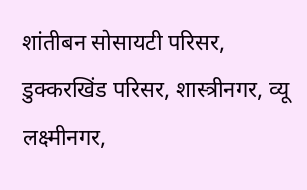शांतीबन सोसायटी परिसर, डुक्करखिंड परिसर, शास्त्रीनगर, व्यू लक्ष्मीनगर,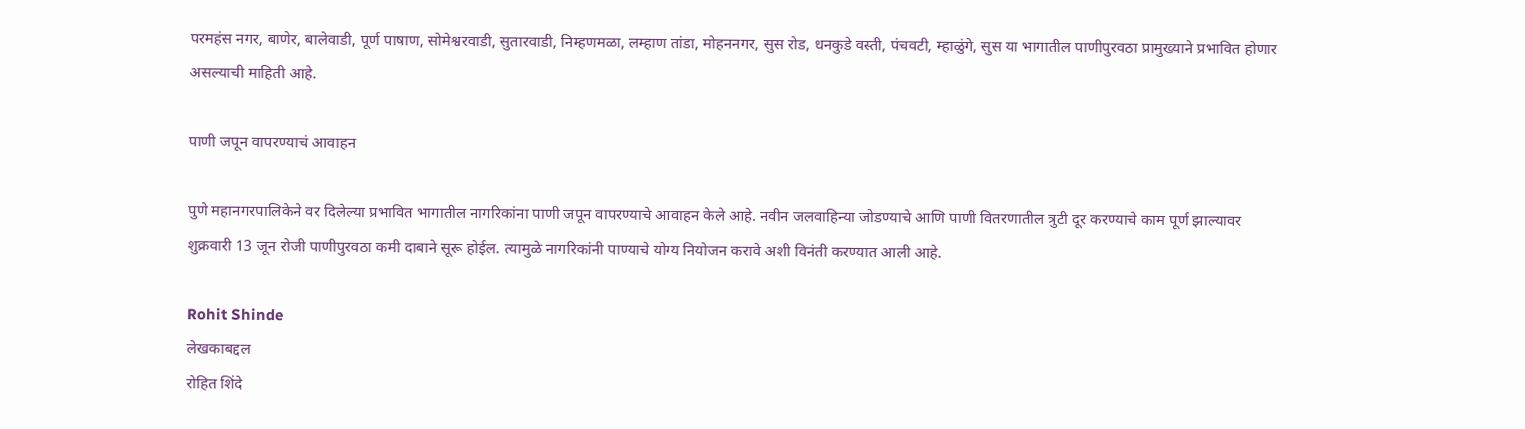परमहंस नगर, बाणेर, बालेवाडी, पूर्ण पाषाण, सोमेश्वरवाडी, सुतारवाडी, निम्हणमळा, लम्हाण तांडा, मोहननगर, सुस रोड, धनकुडे वस्ती, पंचवटी, म्हाळुंगे, सुस या भागातील पाणीपुरवठा प्रामुख्याने प्रभावित होणार असल्याची माहिती आहे.

पाणी जपून वापरण्याचं आवाहन

पुणे महानगरपालिकेने वर दिलेल्या प्रभावित भागातील नागरिकांना पाणी जपून वापरण्याचे आवाहन केले आहे. नवीन जलवाहिन्या जोडण्याचे आणि पाणी वितरणातील त्रुटी दूर करण्याचे काम पूर्ण झाल्यावर शुक्रवारी 13 जून रोजी पाणीपुरवठा कमी दाबाने सूरू होईल. त्यामुळे नागरिकांनी पाण्याचे योग्य नियोजन करावे अशी विनंती करण्यात आली आहे.

Rohit Shinde
लेखकाबद्दल
रोहित शिंदे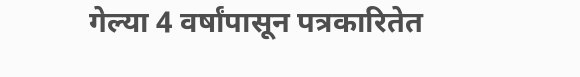गेल्या 4 वर्षांपासून पत्रकारितेत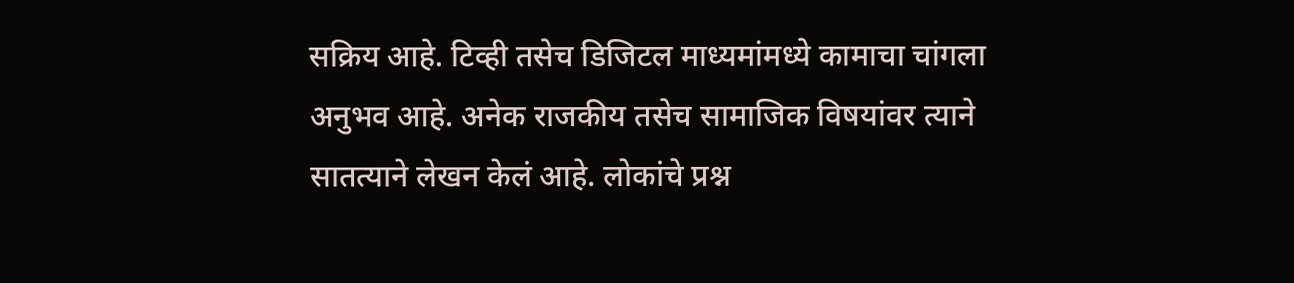सक्रिय आहे. टिव्ही तसेच डिजिटल माध्यमांमध्ये कामाचा चांगला अनुभव आहे. अनेक राजकीय तसेच सामाजिक विषयांवर त्याने सातत्याने लेखन केलं आहे. लोकांचे प्रश्न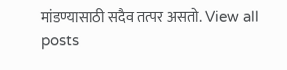मांडण्यासाठी सदैव तत्पर असतो. View all posts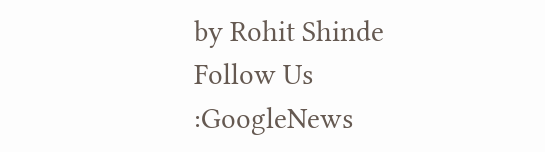by Rohit Shinde
Follow Us :GoogleNews